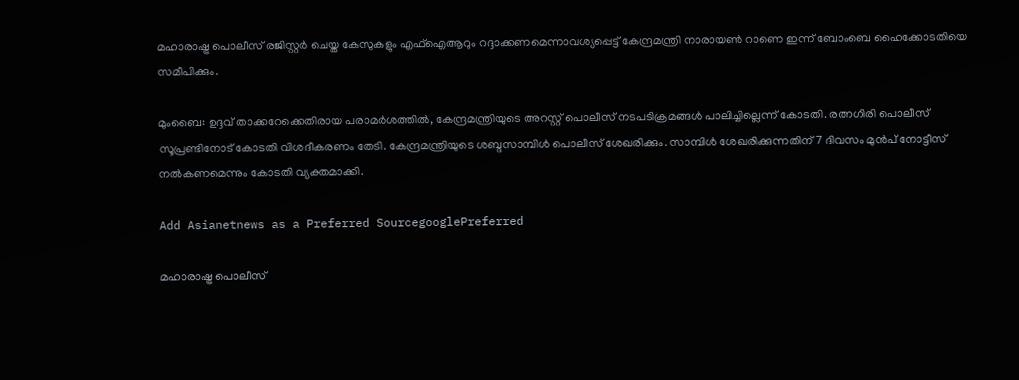മഹാരാഷ്ട്ര പൊലീസ് രജിസ്റ്റ‌ർ ചെയ്ത കേസുകളും എഫ്ഐആറും റദ്ദാക്കണമെന്നാവശ്യപ്പെട്ട് കേന്ദ്രമന്ത്രി നാരായൺ റാണെ ഇന്ന് ബോംബെ ഹൈക്കോടതിയെ സമീപിക്കും.

മുംബൈ: ഉദ്ദവ് താക്കറേക്കെതിരായ പരാമർശത്തിൽ, കേന്ദ്രമന്ത്രിയുടെ അറസ്റ്റ് പൊലീസ് നടപടിക്രമങ്ങൾ പാലിച്ചില്ലെന്ന് കോടതി. രത്നഗിരി പൊലീസ് സൂപ്രണ്ടിനോട് കോടതി വിശദീകരണം തേടി. കേന്ദ്രമന്ത്രിയുടെ ശബ്ദസാമ്പിൾ പൊലീസ് ശേഖരിക്കും. സാമ്പിൾ ശേഖരിക്കുന്നതിന് 7 ദിവസം മുൻപ് നോട്ടീസ് നൽകണമെന്നും കോടതി വ്യക്തമാക്കി.

Add Asianetnews as a Preferred SourcegooglePreferred

മഹാരാഷ്ട്ര പൊലീസ്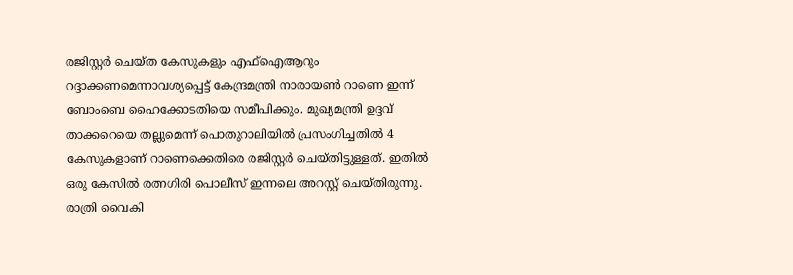രജിസ്റ്റ‌ർ ചെയ്ത കേസുകളും എഫ്ഐആറും റദ്ദാക്കണമെന്നാവശ്യപ്പെട്ട് കേന്ദ്രമന്ത്രി നാരായൺ റാണെ ഇന്ന് ബോംബെ ഹൈക്കോടതിയെ സമീപിക്കും. മുഖ്യമന്ത്രി ഉദ്ദവ് താക്കറെയെ തല്ലുമെന്ന് പൊതുറാലിയിൽ പ്രസംഗിച്ചതിൽ 4 കേസുകളാണ് റാണെക്കെതിരെ രജിസ്റ്റർ ചെയ്തിട്ടുള്ളത്. ഇതിൽ ഒരു കേസിൽ രത്നഗിരി പൊലീസ് ഇന്നലെ അറസ്റ്റ് ചെയ്തിരുന്നു. രാത്രി വൈകി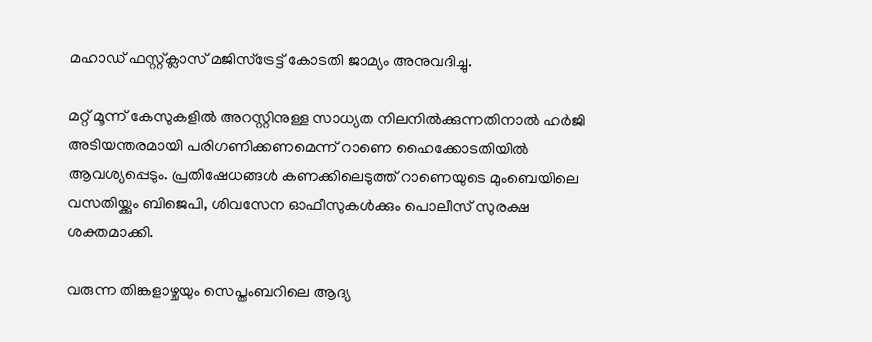മഹാഡ് ഫസ്റ്റ്ക്ലാസ് മജിസ്ട്രേട്ട് കോടതി ജാമ്യം അനുവദിച്ചു.

മറ്റ് മൂന്ന് കേസുകളിൽ അറസ്റ്റിനുള്ള സാധ്യത നിലനിൽക്കുന്നതിനാൽ ഹ‍ർജി അടിയന്തരമായി പരിഗണിക്കണമെന്ന് റാണെ ഹൈക്കോടതിയിൽ ആവശ്യപ്പെടും. പ്രതിഷേധങ്ങൾ കണക്കിലെടുത്ത് റാണെയുടെ മുംബെയിലെ വസതിയ്ക്കും ബിജെപി, ശിവസേന ഓഫീസുകൾക്കും പൊലീസ് സുരക്ഷ ശക്തമാക്കി.

വരുന്ന തിങ്കളാഴ്ചയും സെപ്തംബറിലെ ആദ്യ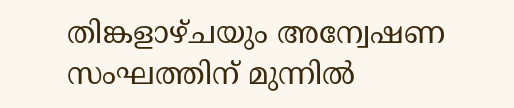തിങ്കളാഴ്ചയും അന്വേഷണ സംഘത്തിന് മുന്നിൽ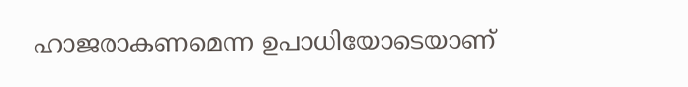ഹാജരാകണമെന്ന ഉപാധിയോടെയാണ്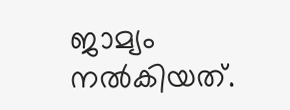ജാമ്യം നൽകിയത്.